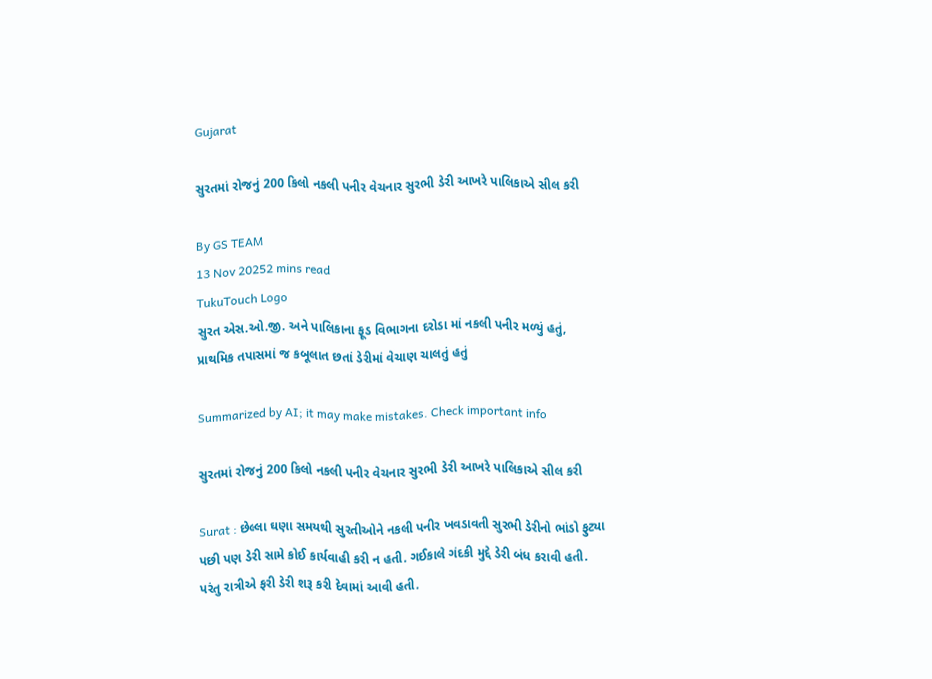Gujarat

સુરતમાં રોજનું 200 કિલો નકલી પનીર વેચનાર સુરભી ડેરી આખરે પાલિકાએ સીલ કરી

By GS TEAM
13 Nov 20252 mins read
TukuTouch Logo
સુરત એસ.ઓ.જી. અને પાલિકાના ફૂડ વિભાગના દરોડા માં નકલી પનીર મળ્યું હતું, પ્રાથમિક તપાસમાં જ કબૂલાત છતાં ડેરીમાં વેચાણ ચાલતું હતું

Summarized by AI; it may make mistakes. Check important info

સુરતમાં રોજનું 200 કિલો નકલી પનીર વેચનાર સુરભી ડેરી આખરે પાલિકાએ સીલ કરી

Surat : છેલ્લા ઘણા સમયથી સુરતીઓને નકલી પનીર ખવડાવતી સુરભી ડેરીનો ભાંડો ફુટ્યા પછી પણ ડેરી સામે કોઈ કાર્યવાહી કરી ન હતી. ગઈકાલે ગંદકી મુદ્દે ડેરી બંધ કરાવી હતી. પરંતુ રાત્રીએ ફરી ડેરી શરૂ કરી દેવામાં આવી હતી.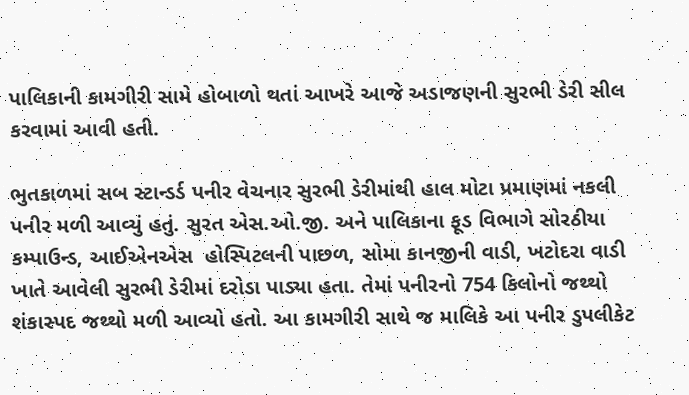પાલિકાની કામગીરી સામે હોબાળો થતાં આખરે આજે અડાજણની સુરભી ડેરી સીલ કરવામાં આવી હતી.

ભુતકાળમાં સબ સ્ટાન્ડર્ડ પનીર વેચનાર સુરભી ડેરીમાંથી હાલ મોટા પ્રમાણમાં નકલી પનીર મળી આવ્યું હતું. સુરત એસ.ઓ.જી. અને પાલિકાના ફૂડ વિભાગે સોરઠીયા કમ્પાઉન્ડ, આઈએનએસ  હોસ્પિટલની પાછળ, સોમા કાનજીની વાડી, ખટોદરા વાડી ખાતે આવેલી સુરભી ડેરીમાં દરોડા પાડ્યા હતા. તેમાં પનીરનો 754 કિલોનો જથ્થો શંકાસ્પદ જથ્થો મળી આવ્યો હતો. આ કામગીરી સાથે જ માલિકે આ પનીર ડુપલીકેટ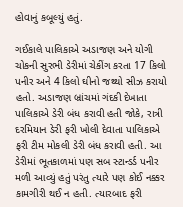હોવાનું કબૂલ્યું હતું.

ગઈકાલે પાલિકાએ અડાજણ અને યોગી ચોકની સુરભી ડેરીમાં ચેકીંગ કરતા 17 કિલો પનીર અને 4 કિલો ઘીનો જથ્થો સીઝ કરાયો હતો. અડાજણ બ્રાંચમાં ગંદકી દેખાતા પાલિકાએ ડેરી બંધ કરાવી હતી જોકે, રાત્રી દરમિયાન ડેરી ફરી ખોલી દેવાતા પાલિકાએ ફરી ટીમ મોકલી ડેરી બંધ કરાવી હતી. આ ડેરીમાં ભૂતકાળમાં પણ સબ સ્ટાન્ડર્ડ પનીર મળી આવ્યું હતું પરંતુ ત્યારે પણ કોઈ નક્કર કામગીરી થઈ ન હતી. ત્યારબાદ ફરી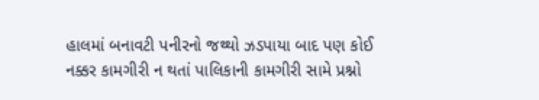હાલમાં બનાવટી પનીરનો જથ્થો ઝડપાયા બાદ પણ કોઈ નક્કર કામગીરી ન થતાં પાલિકાની કામગીરી સામે પ્રશ્નો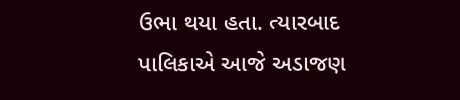ઉભા થયા હતા. ત્યારબાદ પાલિકાએ આજે અડાજણ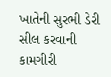ખાતેની સુરભી ડેરી સીલ કરવાની કામગીરી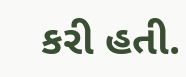કરી હતી.